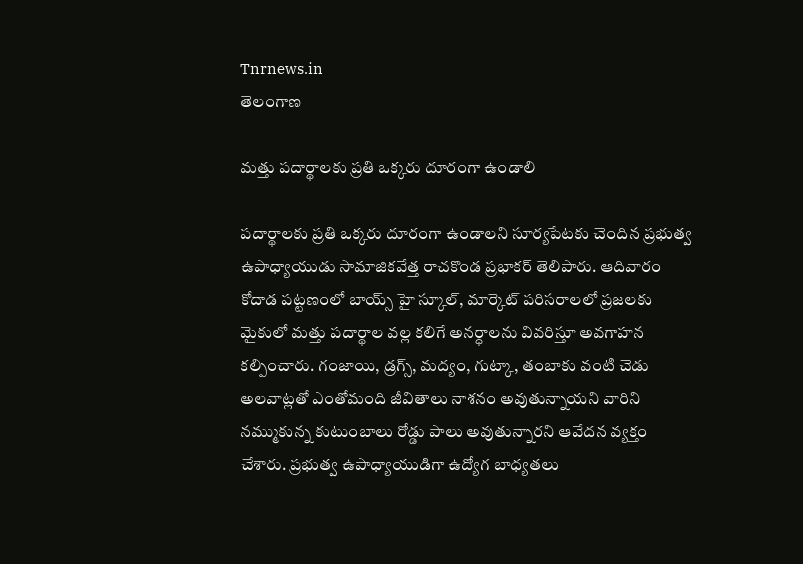Tnrnews.in
తెలంగాణ

మత్తు పదార్థాలకు ప్రతి ఒక్కరు దూరంగా ఉండాలి

పదార్థాలకు ప్రతి ఒక్కరు దూరంగా ఉండాలని సూర్యపేటకు చెందిన ప్రభుత్వ ఉపాధ్యాయుడు సామాజికవేత్త రాచకొండ ప్రభాకర్ తెలిపారు. ఆదివారం కోదాడ పట్టణంలో బాయ్స్ హై స్కూల్, మార్కెట్ పరిసరాలలో ప్రజలకు మైకులో మత్తు పదార్థాల వల్ల కలిగే అనర్ధాలను వివరిస్తూ అవగాహన కల్పించారు. గంజాయి, డ్రగ్స్, మద్యం, గుట్కా, తంబాకు వంటి చెడు అలవాట్లతో ఎంతోమంది జీవితాలు నాశనం అవుతున్నాయని వారిని నమ్ముకున్న కుటుంబాలు రోడ్డు పాలు అవుతున్నారని ఆవేదన వ్యక్తం చేశారు. ప్రభుత్వ ఉపాధ్యాయుడిగా ఉద్యోగ బాధ్యతలు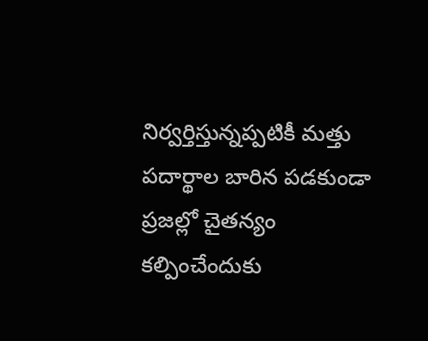నిర్వర్తిస్తున్నప్పటికీ మత్తు పదార్థాల బారిన పడకుండా ప్రజల్లో చైతన్యం కల్పించేందుకు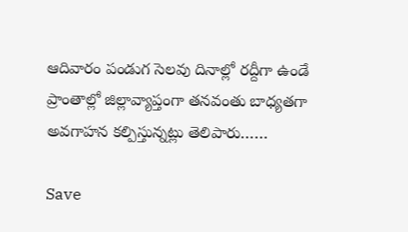ఆదివారం పండుగ సెలవు దినాల్లో రద్దీగా ఉండే ప్రాంతాల్లో జిల్లావ్యాప్తంగా తనవంతు బాధ్యతగా అవగాహన కల్పిస్తున్నట్లు తెలిపారు……

Save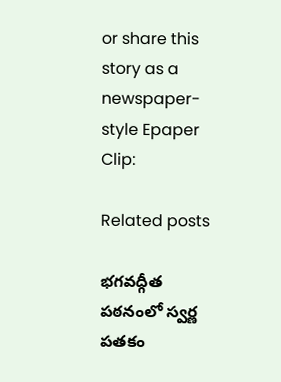or share this story as a newspaper-style Epaper Clip:

Related posts

భగవద్గీత పఠనంలో స్వర్ణ పతకం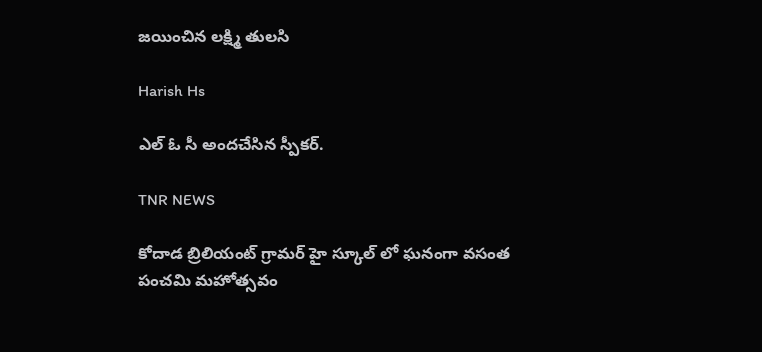జయించిన లక్ష్మి తులసి

Harish Hs

ఎల్ ఓ సీ అందచేసిన స్పీకర్.

TNR NEWS

కోదాడ బ్రిలియంట్ గ్రామర్ హై స్కూల్ లో ఘనంగా వసంత పంచమి మహోత్సవం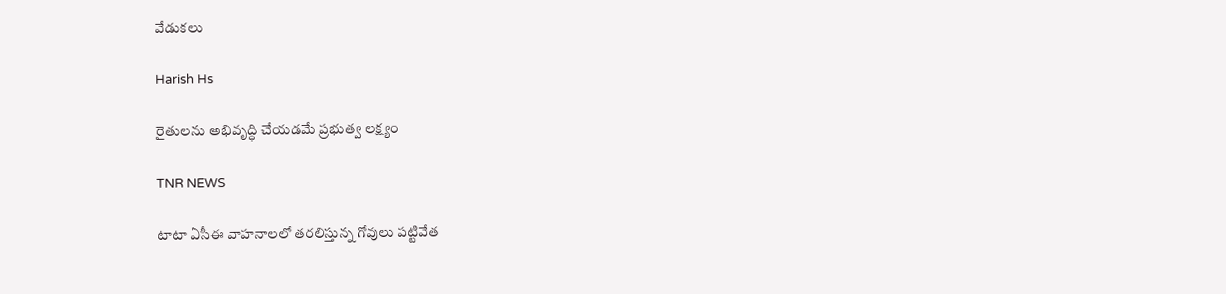వేడుకలు

Harish Hs

రైతులను అభివృద్ధి చేయడమే ప్రభుత్వ లక్ష్యం

TNR NEWS

టాటా ఏసీఈ వాహనాలలో తరలిస్తున్న గోవులు పట్టివేత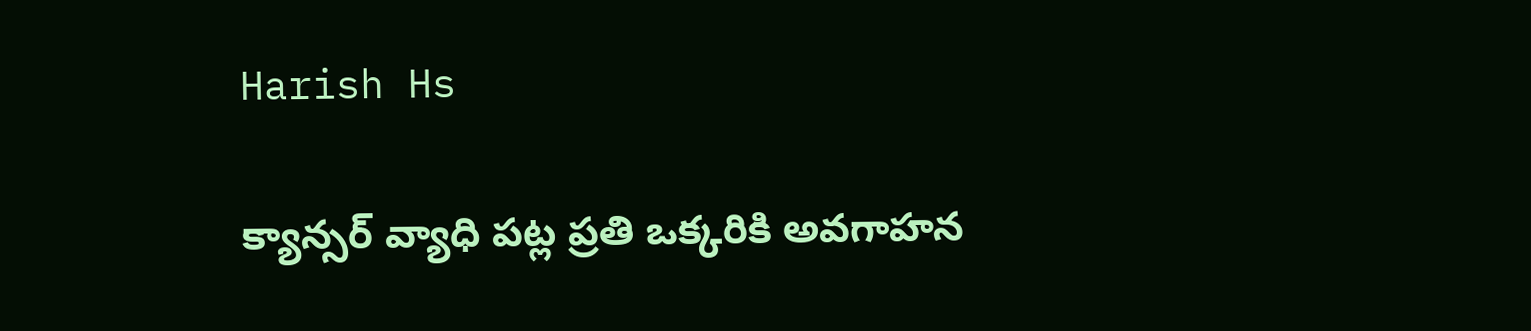Harish Hs

క్యాన్సర్ వ్యాధి పట్ల ప్రతి ఒక్కరికి అవగాహన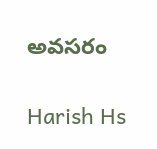అవసరం

Harish Hs